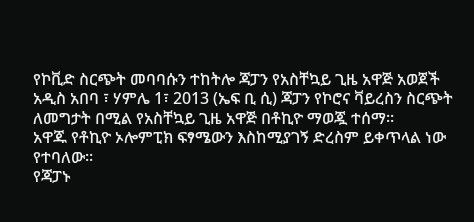የኮቪድ ስርጭት መባባሱን ተከትሎ ጃፓን የአስቸኳይ ጊዜ አዋጅ አወጀች
አዲስ አበባ ፣ ሃምሌ 1፣ 2013 (ኤፍ ቢ ሲ) ጃፓን የኮሮና ቫይረስን ስርጭት ለመግታት በሚል የአስቸኳይ ጊዜ አዋጅ በቶኪዮ ማወጇ ተሰማ፡፡
አዋጁ የቶኪዮ ኦሎምፒክ ፍፃሜውን እስከሚያገኝ ድረስም ይቀጥላል ነው የተባለው፡፡
የጃፓኑ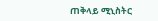ጠቅላይ ሚኒስትር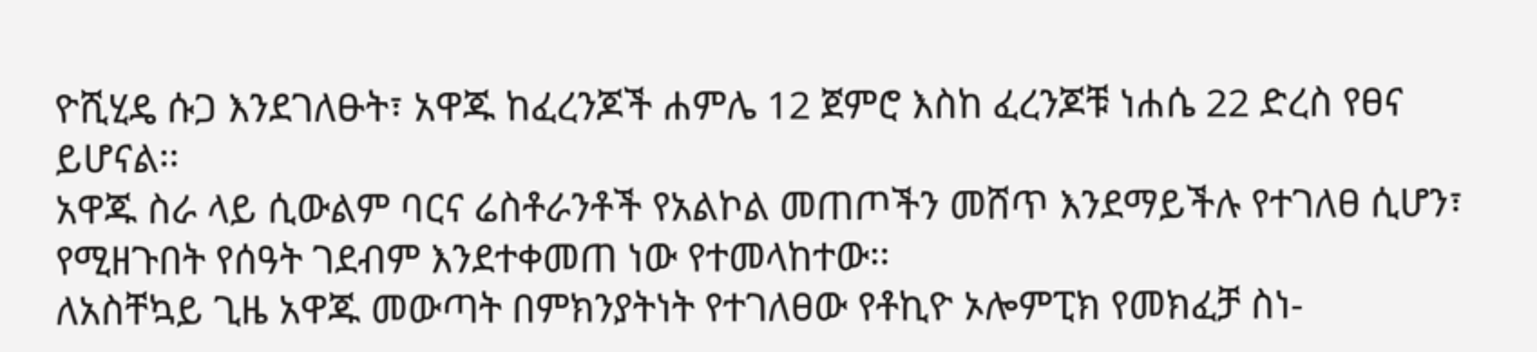ዮሺሂዴ ሱጋ እንደገለፁት፣ አዋጁ ከፈረንጆች ሐምሌ 12 ጀምሮ እስከ ፈረንጆቹ ነሐሴ 22 ድረስ የፀና ይሆናል፡፡
አዋጁ ስራ ላይ ሲውልም ባርና ሬስቶራንቶች የአልኮል መጠጦችን መሸጥ እንደማይችሉ የተገለፀ ሲሆን፣ የሚዘጉበት የሰዓት ገደብም እንደተቀመጠ ነው የተመላከተው፡፡
ለአስቸኳይ ጊዜ አዋጁ መውጣት በምክንያትነት የተገለፀው የቶኪዮ ኦሎምፒክ የመክፈቻ ስነ-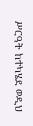ሥርዓት ከተካሄደ ወዲህ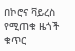በኮሮና ቫይረስ የሚጠቁ ዜጎች ቁጥር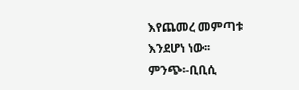እየጨመረ መምጣቱ እንደሆነ ነው፡፡
ምንጭ፡-ቢቢሲ